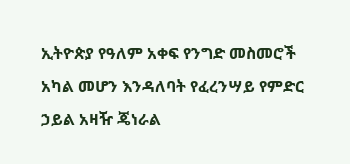ኢትዮጵያ የዓለም አቀፍ የንግድ መስመሮች አካል መሆን እንዳለባት የፈረንሣይ የምድር ኃይል አዛዥ ጄነራል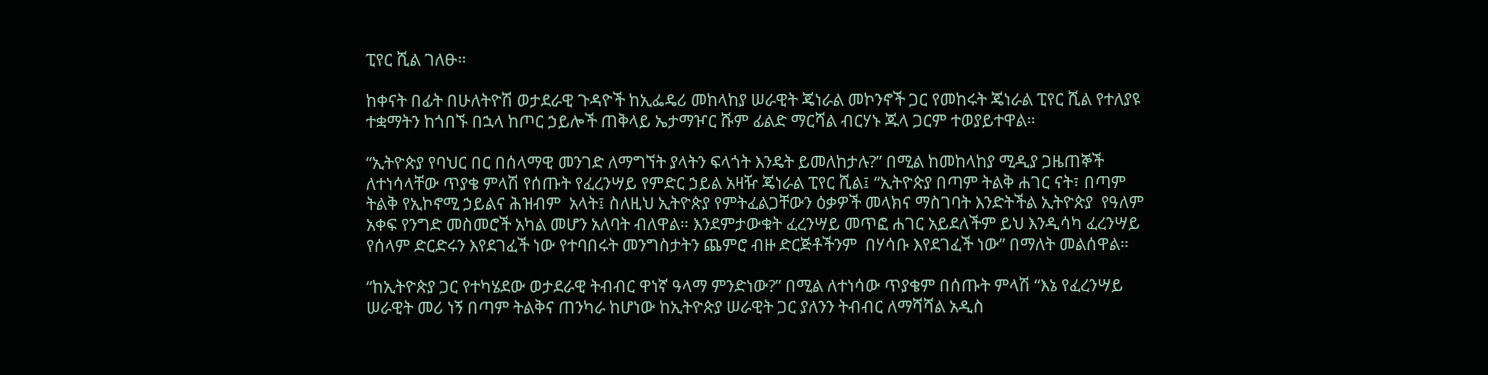ፒየር ሺል ገለፁ።

ከቀናት በፊት በሁለትዮሽ ወታደራዊ ጉዳዮች ከኢፌዴሪ መከላከያ ሠራዊት ጄነራል መኮንኖች ጋር የመከሩት ጄነራል ፒየር ሺል የተለያዩ ተቋማትን ከጎበኙ በኋላ ከጦር ኃይሎች ጠቅላይ ኤታማዦር ሹም ፊልድ ማርሻል ብርሃኑ ጁላ ጋርም ተወያይተዋል።

“ኢትዮጵያ የባህር በር በሰላማዊ መንገድ ለማግኘት ያላትን ፍላጎት እንዴት ይመለከታሉ?” በሚል ከመከላከያ ሚዲያ ጋዜጠኞች ለተነሳላቸው ጥያቄ ምላሽ የሰጡት የፈረንሣይ የምድር ኃይል አዛዥ ጄነራል ፒየር ሺል፤ “ኢትዮጵያ በጣም ትልቅ ሐገር ናት፣ በጣም ትልቅ የኢኮኖሚ ኃይልና ሕዝብም  አላት፤ ስለዚህ ኢትዮጵያ የምትፈልጋቸውን ዕቃዎች መላክና ማስገባት እንድትችል ኢትዮጵያ  የዓለም አቀፍ የንግድ መስመሮች አካል መሆን አለባት ብለዋል። እንደምታውቁት ፈረንሣይ መጥፎ ሐገር አይደለችም ይህ እንዲሳካ ፈረንሣይ የሰላም ድርድሩን እየደገፈች ነው የተባበሩት መንግስታትን ጨምሮ ብዙ ድርጅቶችንም  በሃሳቡ እየደገፈች ነው” በማለት መልሰዋል።

“ከኢትዮጵያ ጋር የተካሄደው ወታደራዊ ትብብር ዋነኛ ዓላማ ምንድነው?” በሚል ለተነሳው ጥያቄም በሰጡት ምላሽ “እኔ የፈረንሣይ ሠራዊት መሪ ነኝ በጣም ትልቅና ጠንካራ ከሆነው ከኢትዮጵያ ሠራዊት ጋር ያለንን ትብብር ለማሻሻል አዲስ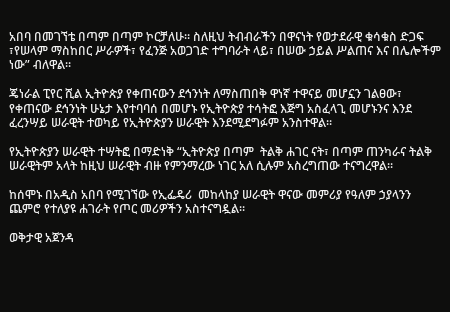አበባ በመገኘቴ በጣም በጣም ኮርቻለሁ። ስለዚህ ትብብራችን በዋናነት የወታደራዊ ቁሳቁስ ድጋፍ ፣የሠላም ማስከበር ሥራዎች፣ የፈንጅ አወጋገድ ተግባራት ላይ፣ በሠው ኃይል ሥልጠና እና በሌሎችም ነው” ብለዋል።

ጄነራል ፒየር ሺል ኢትዮጵያ የቀጠናውን ደኅንነት ለማስጠበቅ ዋነኛ ተዋናይ መሆኗን ገልፀው፣ የቀጠናው ደኅንነት ሁኔታ እየተባባሰ በመሆኑ የኢትዮጵያ ተሳትፎ እጅግ አስፈላጊ መሆኑንና እንደ ፈረንሣይ ሠራዊት ተወካይ የኢትዮጵያን ሠራዊት እንደሚደግፉም አንስተዋል።

የኢትዮጵያን ሠራዊት ተሣትፎ በማድነቅ “ኢትዮጵያ በጣም  ትልቅ ሐገር ናት፣ በጣም ጠንካራና ትልቅ ሠራዊትም አላት ከዚህ ሠራዊት ብዙ የምንማረው ነገር አለ ሲሉም አስረግጠው ተናግረዋል።

ከሰሞኑ በአዲስ አበባ የሚገኘው የኢፌዴሪ  መከላከያ ሠራዊት ዋናው መምሪያ የዓለም ኃያላንን ጨምሮ የተለያዩ ሐገራት የጦር መሪዎችን አስተናግዷል።

ወቅታዊ አጀንዳ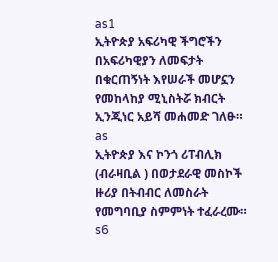as1
ኢትዮጵያ አፍሪካዊ ችግሮችን በአፍሪካዊያን ለመፍታት በቁርጠኝነት እየሠራች መሆኗን የመከላከያ ሚኒስትሯ ክብርት ኢንጂነር አይሻ መሐመድ ገለፁ።
as
ኢትዮጵያ እና ኮንጎ ሪፐብሊክ (ብራዛቢል ) በወታደራዊ መስኮች ዙሪያ በትብብር ለመስራት የመግባቢያ ስምምነት ተፈራረሙ።
s6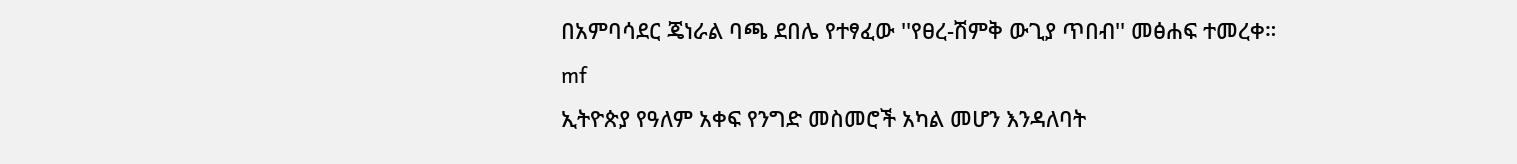በአምባሳደር ጄነራል ባጫ ደበሌ የተፃፈው ''የፀረ-ሽምቅ ውጊያ ጥበብ'' መፅሐፍ ተመረቀ።
mf
ኢትዮጵያ የዓለም አቀፍ የንግድ መስመሮች አካል መሆን እንዳለባት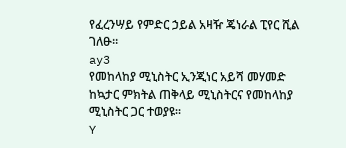የፈረንሣይ የምድር ኃይል አዛዥ ጄነራል ፒየር ሺል ገለፁ።
ay3
የመከላከያ ሚኒስትር ኢንጂነር አይሻ መሃመድ ከኳታር ምክትል ጠቅላይ ሚኒስትርና የመከላከያ ሚኒስትር ጋር ተወያዩ።
Y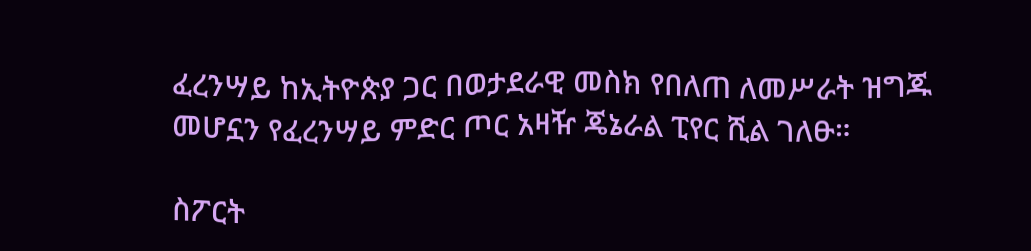ፈረንሣይ ከኢትዮጵያ ጋር በወታደራዊ መስክ የበለጠ ለመሥራት ዝግጁ መሆኗን የፈረንሣይ ምድር ጦር አዛዥ ጄኔራል ፒየር ሺል ገለፁ።

ስፖርት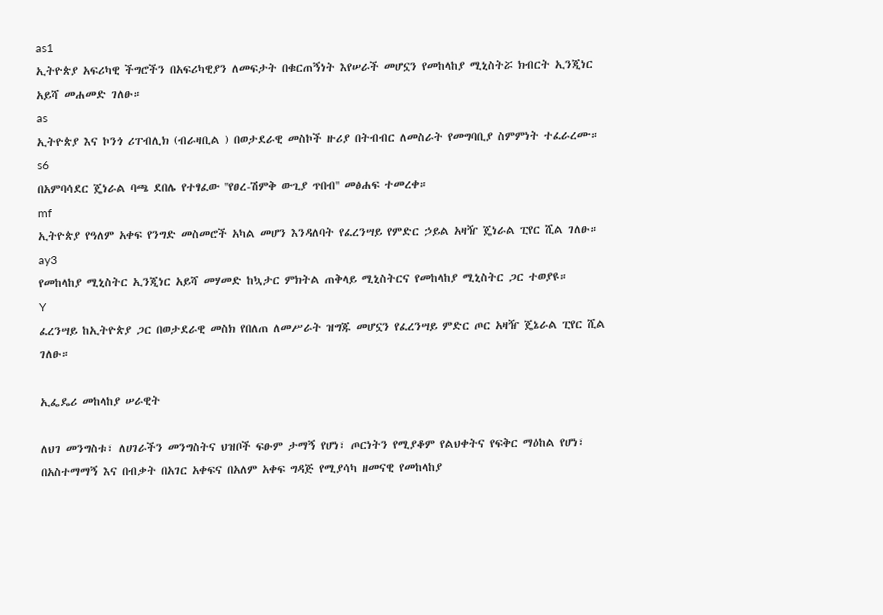as1
ኢትዮጵያ አፍሪካዊ ችግሮችን በአፍሪካዊያን ለመፍታት በቁርጠኝነት እየሠራች መሆኗን የመከላከያ ሚኒስትሯ ክብርት ኢንጂነር አይሻ መሐመድ ገለፁ።
as
ኢትዮጵያ እና ኮንጎ ሪፐብሊክ (ብራዛቢል ) በወታደራዊ መስኮች ዙሪያ በትብብር ለመስራት የመግባቢያ ስምምነት ተፈራረሙ።
s6
በአምባሳደር ጄነራል ባጫ ደበሌ የተፃፈው ''የፀረ-ሽምቅ ውጊያ ጥበብ'' መፅሐፍ ተመረቀ።
mf
ኢትዮጵያ የዓለም አቀፍ የንግድ መስመሮች አካል መሆን እንዳለባት የፈረንሣይ የምድር ኃይል አዛዥ ጄነራል ፒየር ሺል ገለፁ።
ay3
የመከላከያ ሚኒስትር ኢንጂነር አይሻ መሃመድ ከኳታር ምክትል ጠቅላይ ሚኒስትርና የመከላከያ ሚኒስትር ጋር ተወያዩ።
Y
ፈረንሣይ ከኢትዮጵያ ጋር በወታደራዊ መስክ የበለጠ ለመሥራት ዝግጁ መሆኗን የፈረንሣይ ምድር ጦር አዛዥ ጄኔራል ፒየር ሺል ገለፁ።

ኢፌዴሪ መከላከያ ሠራዊት

ለህገ መንግስቱ፣ ለሀገራችን መንግስትና ህዝቦች ፍፁም ታማኝ የሆነ፣ ጦርነትን የሚያቆም የልህቀትና የፍቅር ማዕከል የሆነ፣ በአስተማማኝ እና በብቃት በአገር አቀፍና በአለም አቀፍ ግዳጅ የሚያሳካ ዘመናዊ የመከላከያ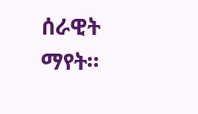ሰራዊት ማየት።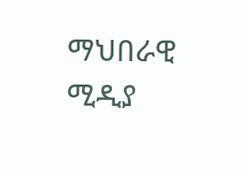ማህበራዊ ሚዲያ